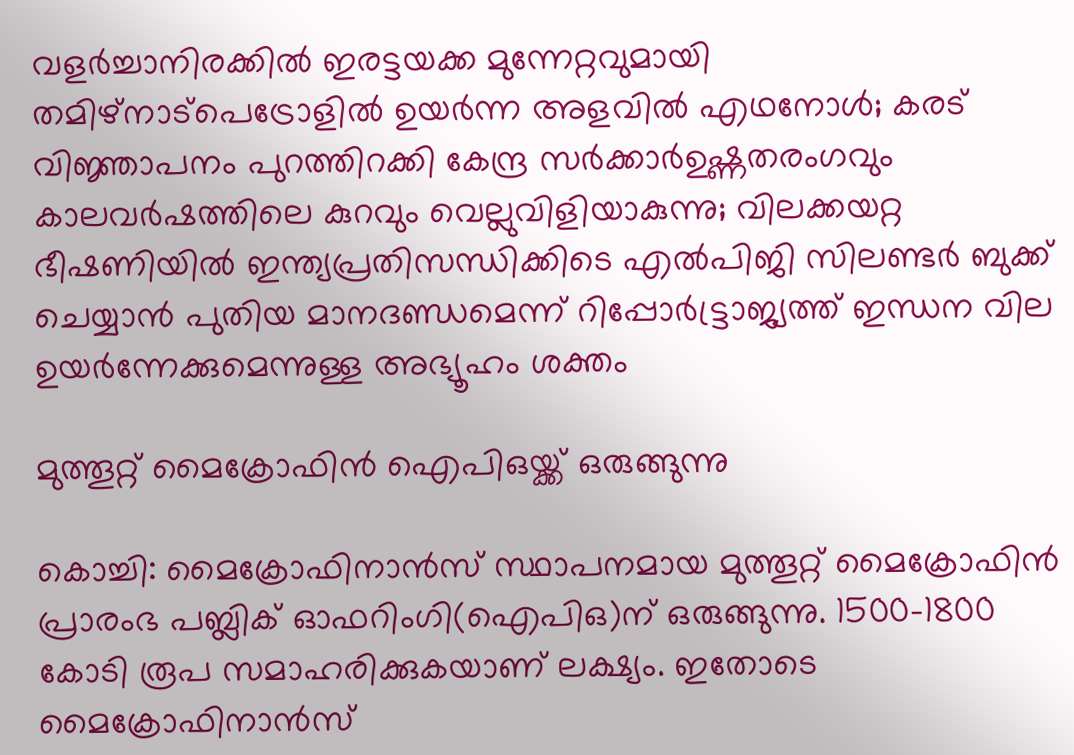വളർച്ചാനിരക്കിൽ ഇരട്ടയക്ക മുന്നേറ്റവുമായി തമിഴ്നാട്പെട്രോളിൽ ഉയർന്ന അളവിൽ എഥനോൾ; കരട് വിജ്ഞാപനം പുറത്തിറക്കി കേന്ദ്ര സർക്കാർഉഷ്ണതരംഗവും കാലവർഷത്തിലെ കുറവും വെല്ലുവിളിയാകുന്നു; വിലക്കയറ്റ ഭീഷണിയില്‍ ഇന്ത്യപ്രതിസന്ധിക്കിടെ എൽപിജി സിലണ്ടർ ബുക്ക് ചെയ്യാൻ പുതിയ മാനദണ്ഡമെന്ന് റിപ്പോര്‍ട്ട്രാജ്യത്ത് ഇന്ധന വില ഉയർന്നേക്കുമെന്നുള്ള അഭ്യൂഹം ശക്തം

മുത്തൂറ്റ് മൈക്രോഫിന്‍ ഐപിഒയ്ക്ക് ഒരുങ്ങുന്നു

കൊച്ചി: മൈക്രോഫിനാന്‍സ് സ്ഥാപനമായ മുത്തൂറ്റ് മൈക്രോഫിന്‍ പ്രാരംഭ പബ്ലിക് ഓഫറിംഗി(ഐപിഒ)ന്‌ ഒരുങ്ങുന്നു. 1500-1800 കോടി രൂപ സമാഹരിക്കുകയാണ് ലക്ഷ്യം. ഇതോടെ മൈക്രോഫിനാന്‍സ്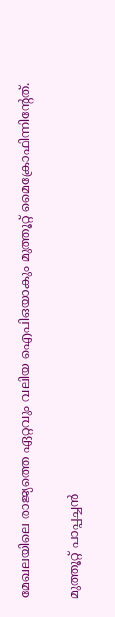മേഖലയിലെ രാജ്യത്തെ ഏറ്റവും വലിയ ഐപിഒയാകും മുത്തൂറ്റ് മൈക്രോഫിന്നിന്റേത്.

മുത്തൂറ്റ് പാപ്പച്ചന്‍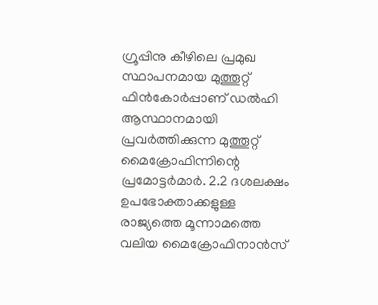ഗ്രൂപ്പിനു കീഴിലെ പ്രമുഖ സ്ഥാപനമായ മുത്തൂറ്റ് ഫിന്‍കോര്‍പ്പാണ് ഡല്‍ഹി ആസ്ഥാനമായി പ്രവര്‍ത്തിക്കുന്ന മുത്തൂറ്റ് മൈക്രോഫിന്നിന്റെ പ്രമോട്ടര്‍മാര്‍. 2.2 ദശലക്ഷം ഉപഭോക്താക്കളുള്ള രാജ്യത്തെ മൂന്നാമത്തെ വലിയ മൈക്രോഫിനാന്‍സ്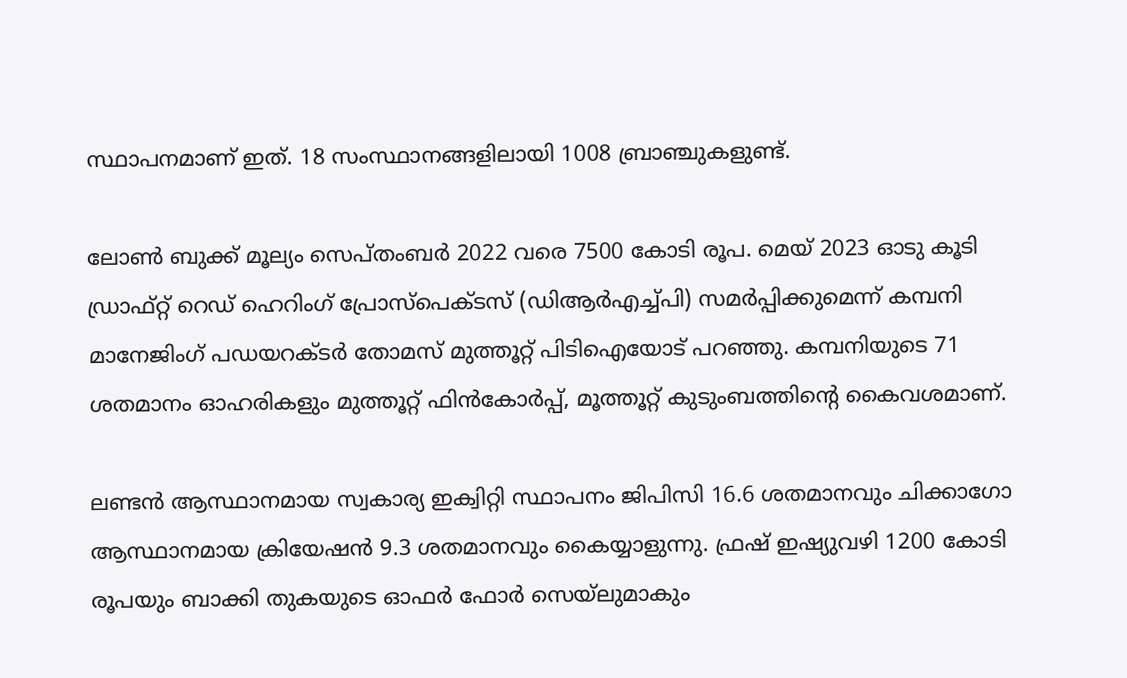സ്ഥാപനമാണ് ഇത്. 18 സംസ്ഥാനങ്ങളിലായി 1008 ബ്രാഞ്ചുകളുണ്ട്.

ലോണ്‍ ബുക്ക് മൂല്യം സെപ്തംബര്‍ 2022 വരെ 7500 കോടി രൂപ. മെയ് 2023 ഓടു കൂടി ഡ്രാഫ്റ്റ് റെഡ് ഹെറിംഗ് പ്രോസ്‌പെക്ടസ് (ഡിആര്‍എച്ച്പി) സമര്‍പ്പിക്കുമെന്ന് കമ്പനി മാനേജിംഗ് പഡയറക്ടര്‍ തോമസ് മുത്തൂറ്റ് പിടിഐയോട് പറഞ്ഞു. കമ്പനിയുടെ 71 ശതമാനം ഓഹരികളും മുത്തൂറ്റ് ഫിന്‍കോര്‍പ്പ്, മൂത്തൂറ്റ് കുടുംബത്തിന്റെ കൈവശമാണ്.

ലണ്ടന്‍ ആസ്ഥാനമായ സ്വകാര്യ ഇക്വിറ്റി സ്ഥാപനം ജിപിസി 16.6 ശതമാനവും ചിക്കാഗോ ആസ്ഥാനമായ ക്രിയേഷന്‍ 9.3 ശതമാനവും കൈയ്യാളുന്നു. ഫ്രഷ് ഇഷ്യുവഴി 1200 കോടി രൂപയും ബാക്കി തുകയുടെ ഓഫര്‍ ഫോര്‍ സെയ്‌ലുമാകും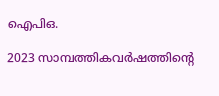ഐപിഒ.

2023 സാമ്പത്തികവര്‍ഷത്തിന്റെ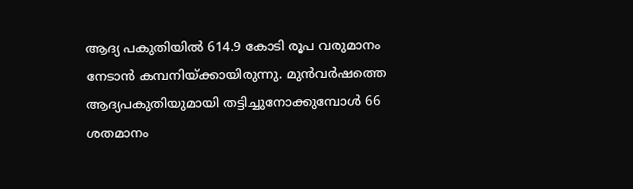ആദ്യ പകുതിയില്‍ 614.9 കോടി രൂപ വരുമാനം നേടാന്‍ കമ്പനിയ്ക്കായിരുന്നു. മുന്‍വര്‍ഷത്തെ ആദ്യപകുതിയുമായി തട്ടിച്ചുനോക്കുമ്പോള്‍ 66 ശതമാനം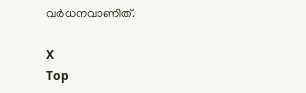വര്‍ധനവാണിത്.

X
Top